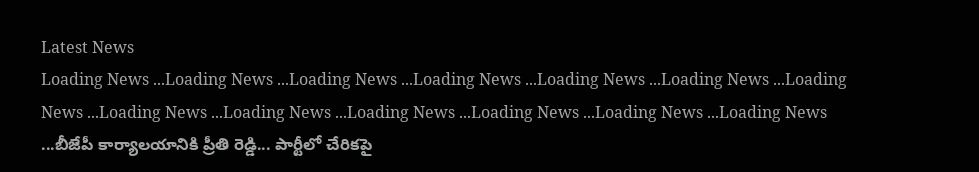Latest News
Loading News ...Loading News ...Loading News ...Loading News ...Loading News ...Loading News ...Loading News ...Loading News ...Loading News ...Loading News ...Loading News ...Loading News ...Loading News ...బీజేపీ కార్యాలయానికి ప్రీతి రెడ్డి... పార్టీలో చేరికపై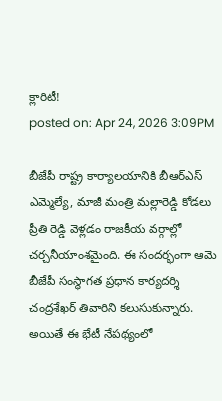క్లారిటీ!
posted on: Apr 24, 2026 3:09PM

బీజేపీ రాష్ట్ర కార్యాలయానికి బీఆర్ఎస్ ఎమ్మెల్యే, మాజీ మంత్రి మల్లారెడ్డి కోడలు ప్రీతి రెడ్డి వెళ్లడం రాజకీయ వర్గాల్లో చర్చనీయాంశమైంది. ఈ సందర్భంగా ఆమె బీజేపీ సంస్థాగత ప్రధాన కార్యదర్శి చంద్రశేఖర్ తివారిని కలుసుకున్నారు. అయితే ఈ భేటీ నేపథ్యంలో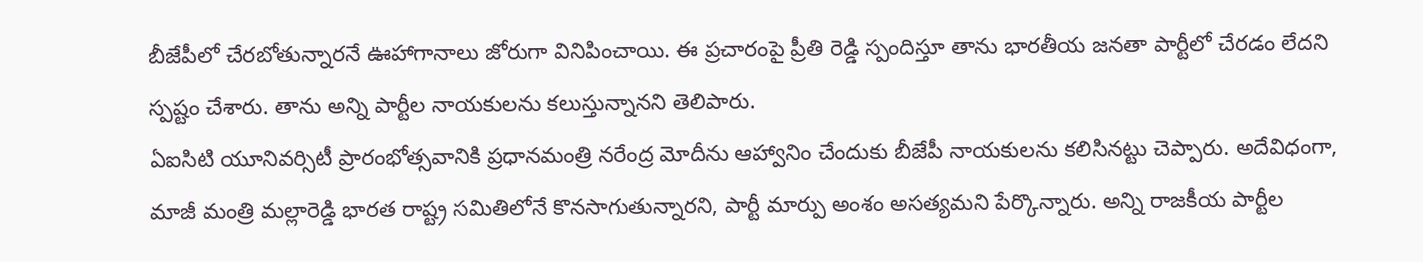బీజేపీలో చేరబోతున్నారనే ఊహాగానాలు జోరుగా వినిపించాయి. ఈ ప్రచారంపై ప్రీతి రెడ్డి స్పందిస్తూ తాను భారతీయ జనతా పార్టీలో చేరడం లేదని స్పష్టం చేశారు. తాను అన్ని పార్టీల నాయకులను కలుస్తున్నానని తెలిపారు.
ఏఐసిటి యూనివర్సిటీ ప్రారంభోత్సవానికి ప్రధానమంత్రి నరేంద్ర మోదీను ఆహ్వానిం చేందుకు బీజేపీ నాయకులను కలిసినట్టు చెప్పారు. అదేవిధంగా, మాజీ మంత్రి మల్లారెడ్డి భారత రాష్ట్ర సమితిలోనే కొనసాగుతున్నారని, పార్టీ మార్పు అంశం అసత్యమని పేర్కొన్నారు. అన్ని రాజకీయ పార్టీల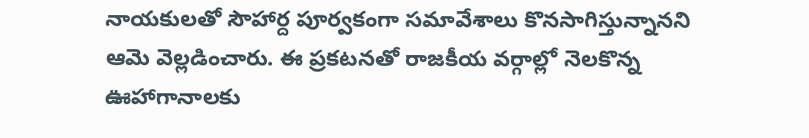నాయకులతో సౌహార్ద పూర్వకంగా సమావేశాలు కొనసాగిస్తున్నానని ఆమె వెల్లడించారు. ఈ ప్రకటనతో రాజకీయ వర్గాల్లో నెలకొన్న ఊహాగానాలకు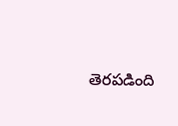తెరపడింది